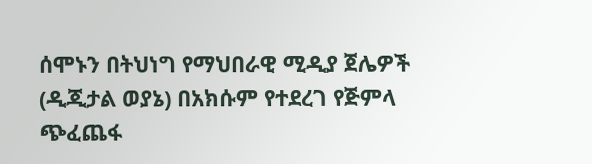ሰሞኑን በትህነግ የማህበራዊ ሚዲያ ጀሌዎች (ዲጂታል ወያኔ) በአክሱም የተደረገ የጅምላ ጭፈጨፋ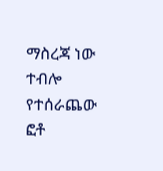ማስረጃ ነው ተብሎ የተሰራጨው ፎቶ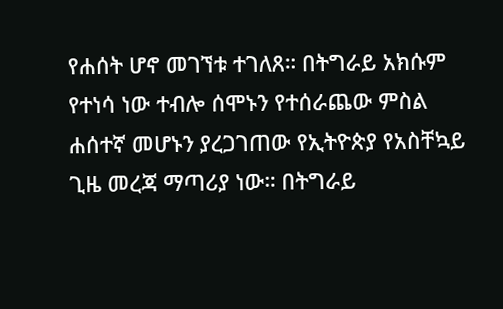የሐሰት ሆኖ መገኘቱ ተገለጸ። በትግራይ አክሱም የተነሳ ነው ተብሎ ሰሞኑን የተሰራጨው ምስል ሐሰተኛ መሆኑን ያረጋገጠው የኢትዮጵያ የአስቸኳይ ጊዜ መረጃ ማጣሪያ ነው። በትግራይ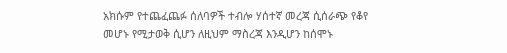አክሱም የተጨፈጨፉ ሰለባዎች ተብሎ ሃሰተኛ መረጃ ሲሰራጭ የቆየ መሆኑ የሚታወቅ ሲሆን ለዚህም ማስረጃ እንዲሆን ከሰሞኑ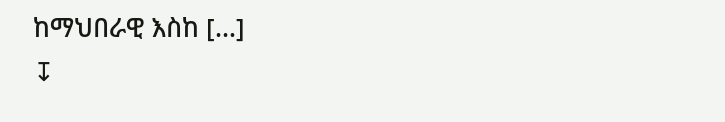ከማህበራዊ እስከ […]
↧